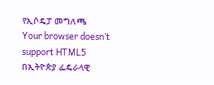የኢሶዴፓ መግለጫ
Your browser doesn’t support HTML5
በኢትዮጵያ ፌዴራላዊ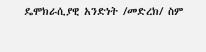ዴሞክራሲያዊ አንድነት /መድረክ/ ስም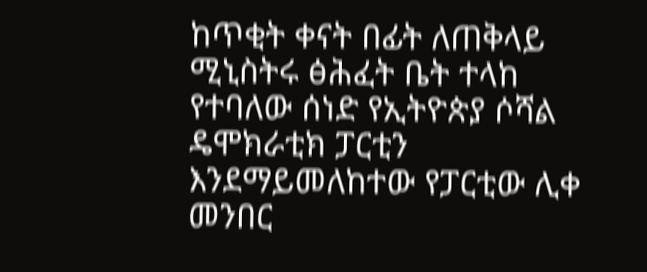ከጥቂት ቀናት በፊት ለጠቅላይ ሚኒስትሩ ፅሕፈት ቤት ተላከ የተባለው ሰነድ የኢትዮጵያ ሶሻል ዴሞክራቲክ ፓርቲን እንደማይመለከተው የፓርቲው ሊቀ መንበር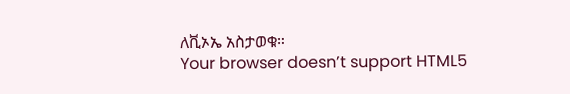ለቪኦኤ አስታወቁ።
Your browser doesn’t support HTML5